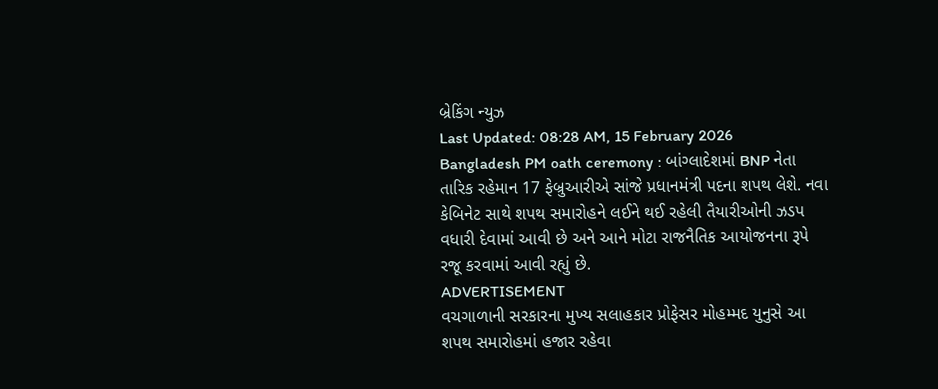બ્રેકિંગ ન્યુઝ
Last Updated: 08:28 AM, 15 February 2026
Bangladesh PM oath ceremony : બાંગ્લાદેશમાં BNP નેતા તારિક રહેમાન 17 ફેબ્રુઆરીએ સાંજે પ્રધાનમંત્રી પદના શપથ લેશે. નવા કેબિનેટ સાથે શપથ સમારોહને લઈને થઈ રહેલી તૈયારીઓની ઝડપ વધારી દેવામાં આવી છે અને આને મોટા રાજનૈતિક આયોજનના રૂપે રજૂ કરવામાં આવી રહ્યું છે.
ADVERTISEMENT
વચગાળાની સરકારના મુખ્ય સલાહકાર પ્રોફેસર મોહમ્મદ યુનુસે આ શપથ સમારોહમાં હજાર રહેવા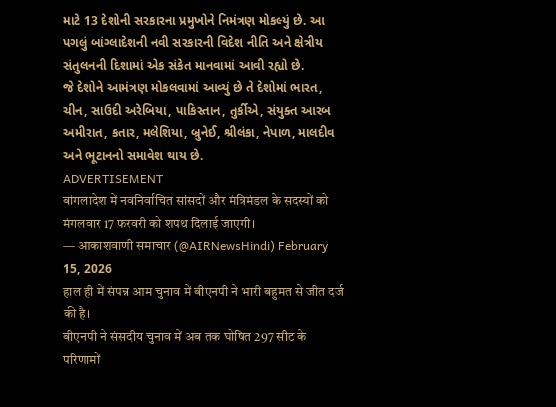માટે 13 દેશોની સરકારના પ્રમુખોને નિમંત્રણ મોકલ્યું છે. આ પગલું બાંગ્લાદેશની નવી સરકારની વિદેશ નીતિ અને ક્ષેત્રીય સંતુલનની દિશામાં એક સંકેત માનવામાં આવી રહ્યો છે.
જે દેશોને આમંત્રણ મોકલવામાં આવ્યું છે તે દેશોમાં ભારત, ચીન, સાઉદી અરેબિયા, પાકિસ્તાન, તુર્કીએ, સંયુક્ત આરબ અમીરાત, કતાર, મલેશિયા, બ્રુનેઈ, શ્રીલંકા, નેપાળ, માલદીવ અને ભૂટાનનો સમાવેશ થાય છે.
ADVERTISEMENT
बांगलादेश में नवनिर्वाचित सांसदों और मंत्रिमंडल के सदस्यों को मंगलवार 17 फरवरी को शपथ दिलाई जाएगी।
— आकाशवाणी समाचार (@AIRNewsHindi) February 15, 2026
हाल ही में संपन्न आम चुनाव में बीएनपी ने भारी बहुमत से जीत दर्ज की है।
बीएनपी ने संसदीय चुनाव में अब तक घोषित 297 सीट के परिणामों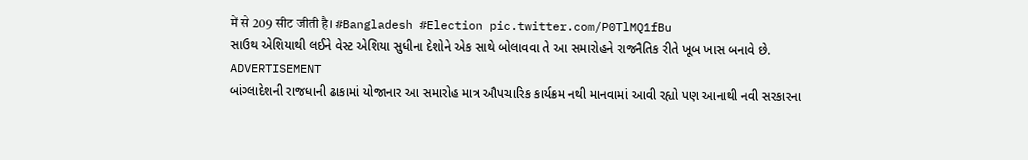में से 209 सीट जीती है। #Bangladesh #Election pic.twitter.com/P0TlMQ1fBu
સાઉથ એશિયાથી લઈને વેસ્ટ એશિયા સુધીના દેશોને એક સાથે બોલાવવા તે આ સમારોહને રાજનૈતિક રીતે ખૂબ ખાસ બનાવે છે.
ADVERTISEMENT
બાંગ્લાદેશની રાજધાની ઢાકામાં યોજાનાર આ સમારોહ માત્ર ઔપચારિક કાર્યક્રમ નથી માનવામાં આવી રહ્યો પણ આનાથી નવી સરકારના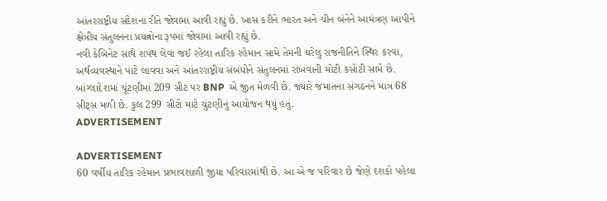આંતરરાષ્ટ્રીય સંદેશના રીતે જોવામાં આવી રહ્યું છે. ખાસ કરીને ભારત અને ચીન બંનેને આમંત્રણ આપીને ક્ષેત્રીય સંતુલનના પ્રયત્નોના રૂપમાં જોવામાં આવી રહ્યું છે.
નવી કેબિનેટ સાથે શપથ લેવા જઈ રહેલા તારિક રહેમાન સામે તેમની ઘરેલુ રાજનીતિને સ્થિર કરવા, અર્થવ્યવસ્થાને પાટે લાવવા અને આંતરરાષ્ટ્રીય સંબંધોને સંતુલનમાં રાખવાની મોટી કસોટી સામે છે. બાંગ્લાદેશમાં ચૂંટણીમાં 209 સીટ પર BNP એ જીત મેળવી છે. જ્યારે જમાતના સંગઠનને માત્ર 68 સીટ્સ મળી છે. કુલ 299 સીટો માટે ચુંટણીનું આયોજન થયું હતું.
ADVERTISEMENT

ADVERTISEMENT
60 વર્ષીય તારિક રહેમાન પ્રભાવશાળી જીયા પરિવારમાંથી છે. આ એ જ પરિવાર છે જેણે દશકો પહેલા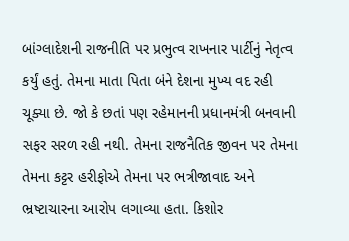બાંગ્લાદેશની રાજનીતિ પર પ્રભુત્વ રાખનાર પાર્ટીનું નેતૃત્વ કર્યું હતું. તેમના માતા પિતા બંને દેશના મુખ્ય વદ રહી ચૂક્યા છે. જો કે છતાં પણ રહેમાનની પ્રધાનમંત્રી બનવાની સફર સરળ રહી નથી. તેમના રાજનૈતિક જીવન પર તેમના તેમના કટ્ટર હરીફોએ તેમના પર ભત્રીજાવાદ અને ભ્રષ્ટાચારના આરોપ લગાવ્યા હતા. કિશોર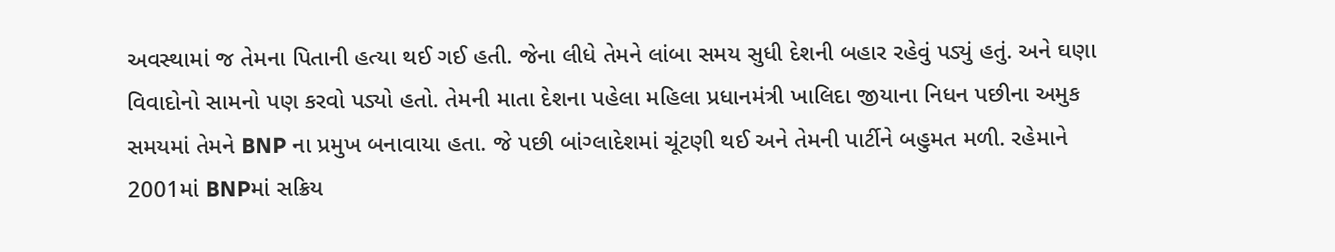અવસ્થામાં જ તેમના પિતાની હત્યા થઈ ગઈ હતી. જેના લીધે તેમને લાંબા સમય સુધી દેશની બહાર રહેવું પડ્યું હતું. અને ઘણા વિવાદોનો સામનો પણ કરવો પડ્યો હતો. તેમની માતા દેશના પહેલા મહિલા પ્રધાનમંત્રી ખાલિદા જીયાના નિધન પછીના અમુક સમયમાં તેમને BNP ના પ્રમુખ બનાવાયા હતા. જે પછી બાંગ્લાદેશમાં ચૂંટણી થઈ અને તેમની પાર્ટીને બહુમત મળી. રહેમાને 2001માં BNPમાં સક્રિય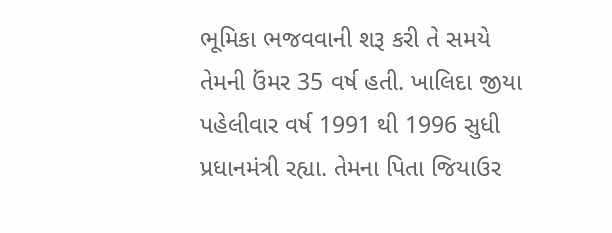ભૂમિકા ભજવવાની શરૂ કરી તે સમયે તેમની ઉંમર 35 વર્ષ હતી. ખાલિદા જીયા પહેલીવાર વર્ષ 1991 થી 1996 સુધી પ્રધાનમંત્રી રહ્યા. તેમના પિતા જિયાઉર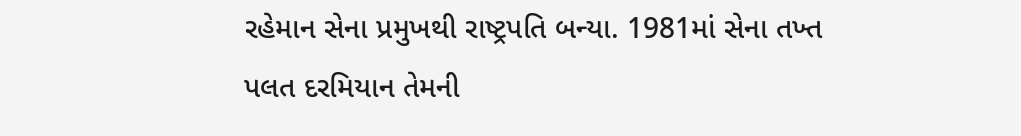રહેમાન સેના પ્રમુખથી રાષ્ટ્રપતિ બન્યા. 1981માં સેના તખ્ત પલત દરમિયાન તેમની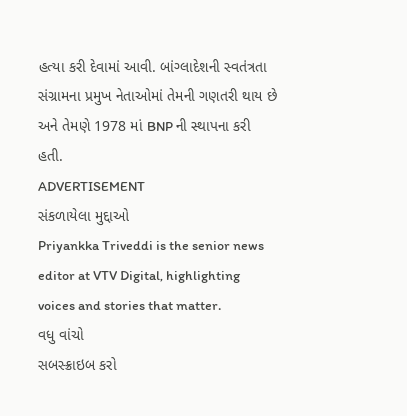હત્યા કરી દેવામાં આવી. બાંગ્લાદેશની સ્વતંત્રતા સંગ્રામના પ્રમુખ નેતાઓમાં તેમની ગણતરી થાય છે અને તેમણે 1978 માં BNP ની સ્થાપના કરી હતી.
ADVERTISEMENT
સંકળાયેલા મુદ્દાઓ
Priyankka Triveddi is the senior news editor at VTV Digital, highlighting voices and stories that matter.
વધુ વાંચો
સબસ્ક્રાઇબ કરો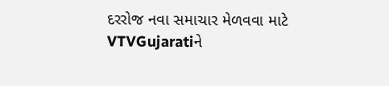દરરોજ નવા સમાચાર મેળવવા માટે VTVGujaratiને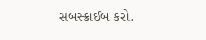સબસ્ક્રાઈબ કરો.